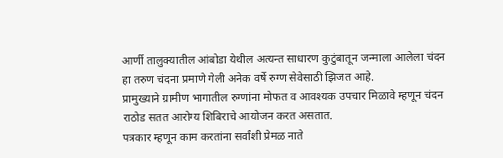आर्णी तालुक्यातील आंबोडा येथील अत्यन्त साधारण कुटुंबातून जन्माला आलेला चंदन हा तरुण चंदना प्रमाणे गेली अनेक वर्षे रुग्ण सेवेसाठी झिजत आहे.
प्रामुख्याने ग्रामीण भागातील रुग्णांना मोफत व आवश्यक उपचार मिळावे म्हणून चंदन राठोड सतत आरोग्य शिबिराचे आयोजन करत असतात.
पत्रकार म्हणून काम करतांना सर्वांशी प्रेमळ नाते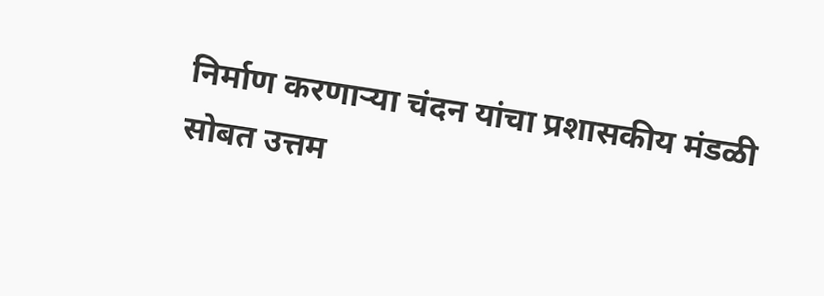निर्माण करणाऱ्या चंदन यांचा प्रशासकीय मंडळी सोबत उत्तम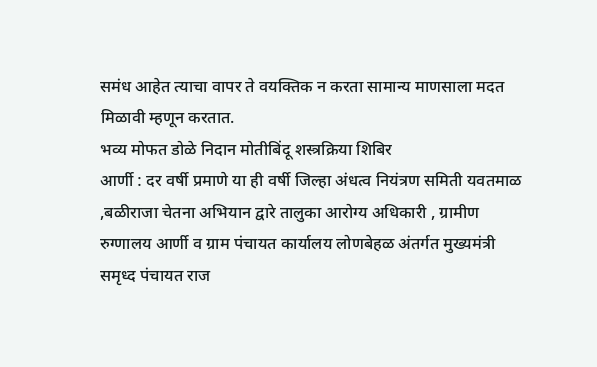समंध आहेत त्याचा वापर ते वयक्तिक न करता सामान्य माणसाला मदत मिळावी म्हणून करतात.
भव्य मोफत डोळे निदान मोतीबिंदू शस्त्रक्रिया शिबिर
आर्णी : दर वर्षी प्रमाणे या ही वर्षी जिल्हा अंधत्व नियंत्रण समिती यवतमाळ ,बळीराजा चेतना अभियान द्वारे तालुका आरोग्य अधिकारी , ग्रामीण रुग्णालय आर्णी व ग्राम पंचायत कार्यालय लोणबेहळ अंतर्गत मुख्यमंत्री समृध्द पंचायत राज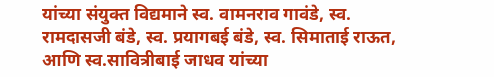यांच्या संयुक्त विद्यमाने स्व. वामनराव गावंडे, स्व. रामदासजी बंडे, स्व. प्रयागबई बंडे, स्व. सिमाताई राऊत, आणि स्व.सावित्रीबाई जाधव यांच्या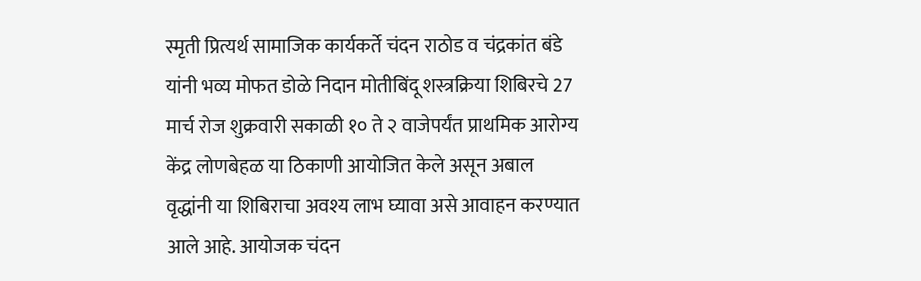स्मृती प्रित्यर्थ सामाजिक कार्यकर्ते चंदन राठोड व चंद्रकांत बंडे यांनी भव्य मोफत डोळे निदान मोतीबिंदू शस्त्रक्रिया शिबिरचे 27 मार्च रोज शुक्रवारी सकाळी १० ते २ वाजेपर्यंत प्राथमिक आरोग्य केंद्र लोणबेहळ या ठिकाणी आयोजित केले असून अबाल वृद्धांनी या शिबिराचा अवश्य लाभ घ्यावा असे आवाहन करण्यात आले आहे. आयोजक चंदन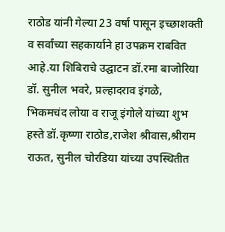राठोड यांनी गेल्या 23 वर्षा पासून इच्छाशक्ती व सर्वांच्या सहकार्याने हा उपक्रम राबवित आहे.या शिबिराचे उद्घाटन डॉ.रमा बाजोरिया डॉ. सुनील भवरे, प्रल्हादराव इंगळे, भिकमचंद लोया व राजू इंगोले यांच्या शुभ हस्ते डॉ.कृष्णा राठोड,राजेश श्रीवास,श्रीराम राऊत, सुनील चोरडिया यांच्या उपस्थितीत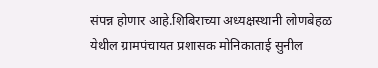संपन्न होणार आहे.शिबिराच्या अध्यक्षस्थानी लोणबेहळ येथील ग्रामपंचायत प्रशासक मोनिकाताई सुनील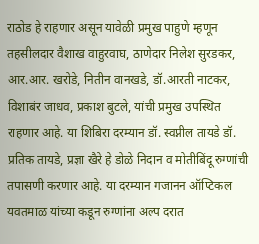राठोड हे राहणार असून यावेळी प्रमुख पाहुणे म्हणून तहसीलदार वैशाख वाहुरवाघ, ठाणेदार निलेश सुरडकर, आर.आर. खरोडे, नितीन वानखडे, डॉ.आरती नाटकर, विशाबंर जाधव, प्रकाश बुटले, यांची प्रमुख उपस्थित राहणार आहे. या शिबिरा दरम्यान डॉ. स्वप्नील तायडे डॉ. प्रतिक तायडे, प्रज्ञा खैरे हे डोळे निदान व मोतीबिंदू रुग्णांची तपासणी करणार आहे. या दरम्यान गजानन ऑप्टिकल यवतमाळ यांच्या कडून रुग्णांना अल्प दरात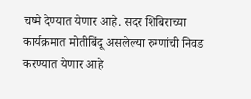चष्मे देण्यात येणार आहे. सदर शिबिराच्या कार्यक्रमात मोतीबिंदू असलेल्या रुग्णांची निवड करण्यात येणार आहे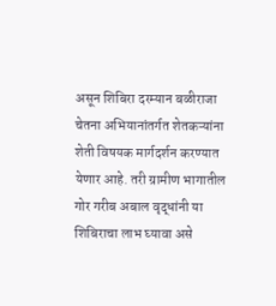असून शिबिरा दरम्यान बळीराजा चेतना अभियानांतर्गत शेतकऱ्यांना शेती विषयक मार्गदर्शन करण्यात येणार आहे. तरी ग्रामीण भागातील गोर गरीब अबाल वृद्धांनी या शिबिराचा लाभ घ्यावा असे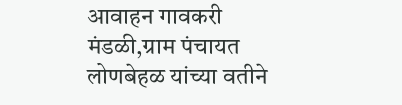आवाहन गावकरी मंडळी,ग्राम पंचायत लोणबेहळ यांच्या वतीने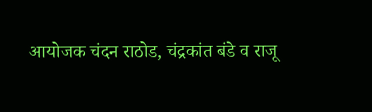आयोजक चंदन राठोड, चंद्रकांत बंडे व राजू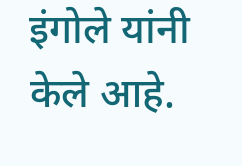इंगोले यांनी केले आहे.